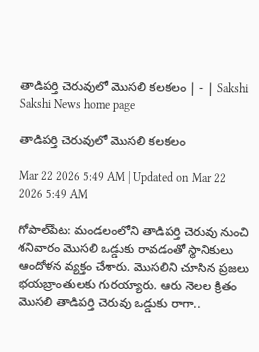తాడిపర్తి చెరువులో మొసలి కలకలం | - | Sakshi
Sakshi News home page

తాడిపర్తి చెరువులో మొసలి కలకలం

Mar 22 2026 5:49 AM | Updated on Mar 22 2026 5:49 AM

గోపాల్‌పేట: మండలంలోని తాడిపర్తి చెరువు నుంచి శనివారం మొసలి ఒడ్డుకు రావడంతో స్థానికులు ఆందోళన వ్యక్తం చేశారు. మొసలిని చూసిన ప్రజలు భయబ్రాంతులకు గురయ్యారు. ఆరు నెలల క్రితం మొసలి తాడిపర్తి చెరువు ఒడ్డుకు రాగా..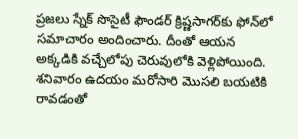ప్రజలు స్నేక్‌ సొసైటీ ఫౌండర్‌ క్రిష్ణసాగర్‌కు ఫోన్‌లో సమాచారం అందించారు. దీంతో ఆయన అక్కడికి వచ్చేలోపు చెరువులోకి వెళ్లిపోయింది. శనివారం ఉదయం మరోసారి మొసలి బయటికి రావడంతో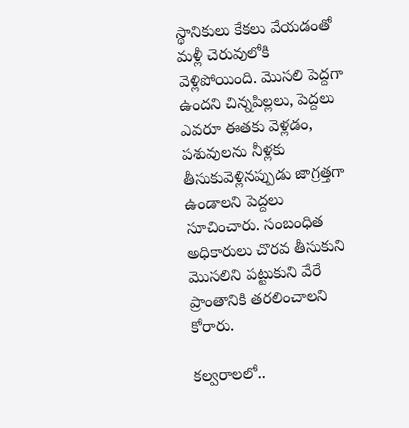స్థానికులు కేకలు వేయడంతో మళ్లీ చెరువులోకి వెళ్లిపోయింది. మొసలి పెద్దగా ఉందని చిన్నపిల్లలు, పెద్దలు ఎవరూ ఈతకు వెళ్లడం, పశువులను నీళ్లకు తీసుకువెళ్లినప్పుడు జాగ్రత్తగా ఉండాలని పెద్దలు సూచించారు. సంబంధిత అధికారులు చొరవ తీసుకుని మొసలిని పట్టుకుని వేరే ప్రాంతానికి తరలించాలని కోరారు.

కల్వరాలలో..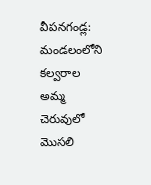వీపనగండ్ల: మండలంలోని కల్వరాల అమ్మ చెరువులో మొసలి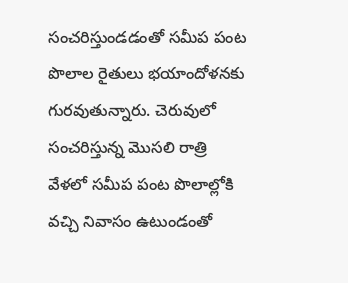సంచరిస్తుండడంతో సమీప పంట పొలాల రైతులు భయాందోళనకు గురవుతున్నారు. చెరువులో సంచరిస్తున్న మొసలి రాత్రి వేళలో సమీప పంట పొలాల్లోకి వచ్చి నివాసం ఉటుండంతో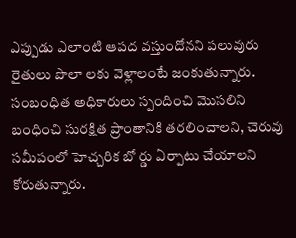ఎప్పుడు ఎలాంటి ఆపద వస్తుందోనని పలువురు రైతులు పొలా లకు వెళ్లాలంటే జంకుతున్నారు. సంబంధిత అధికారులు స్పందించి మొసలిని బంధించి సురక్షిత ప్రాంతానికి తరలించాలని, చెరువు సమీపంలో హెచ్చరిక బో ర్డు ఏర్పాటు చేయాలని కోరుతున్నారు.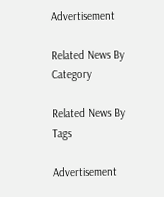Advertisement

Related News By Category

Related News By Tags

Advertisement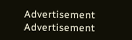Advertisement
Advertisement